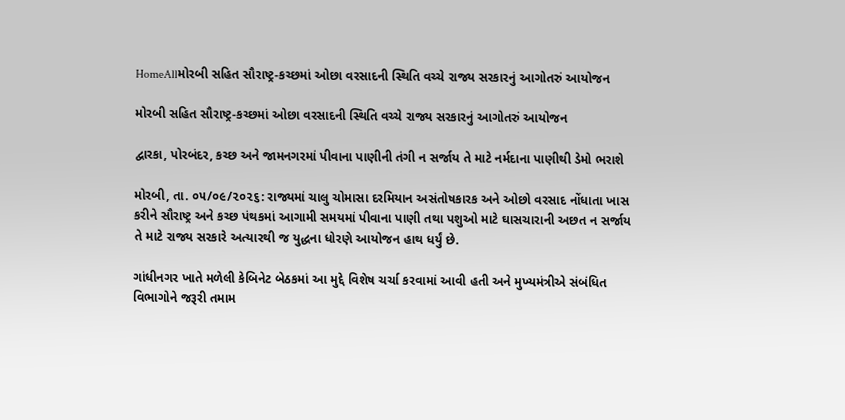HomeAllમોરબી સહિત સૌરાષ્ટ્ર-કચ્છમાં ઓછા વરસાદની સ્થિતિ વચ્ચે રાજ્ય સરકારનું આગોતરું આયોજન

મોરબી સહિત સૌરાષ્ટ્ર-કચ્છમાં ઓછા વરસાદની સ્થિતિ વચ્ચે રાજ્ય સરકારનું આગોતરું આયોજન

દ્વારકા, પોરબંદર, કચ્છ અને જામનગરમાં પીવાના પાણીની તંગી ન સર્જાય તે માટે નર્મદાના પાણીથી ડેમો ભરાશે

મોરબી, તા. ૦૫/૦૯/૨૦૨૬: રાજ્યમાં ચાલુ ચોમાસા દરમિયાન અસંતોષકારક અને ઓછો વરસાદ નોંધાતા ખાસ કરીને સૌરાષ્ટ્ર અને કચ્છ પંથકમાં આગામી સમયમાં પીવાના પાણી તથા પશુઓ માટે ઘાસચારાની અછત ન સર્જાય તે માટે રાજ્ય સરકારે અત્યારથી જ યુદ્ધના ધોરણે આયોજન હાથ ધર્યું છે.

ગાંધીનગર ખાતે મળેલી કેબિનેટ બેઠકમાં આ મુદ્દે વિશેષ ચર્ચા કરવામાં આવી હતી અને મુખ્યમંત્રીએ સંબંધિત વિભાગોને જરૂરી તમામ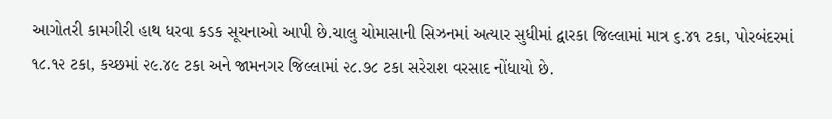આગોતરી કામગીરી હાથ ધરવા કડક સૂચનાઓ આપી છે.ચાલુ ચોમાસાની સિઝનમાં અત્યાર સુધીમાં દ્વારકા જિલ્લામાં માત્ર ૬.૪૧ ટકા, પોરબંદરમાં ૧૮.૧૨ ટકા, કચ્છમાં ૨૯.૪૯ ટકા અને જામનગર જિલ્લામાં ૨૮.૭૮ ટકા સરેરાશ વરસાદ નોંધાયો છે.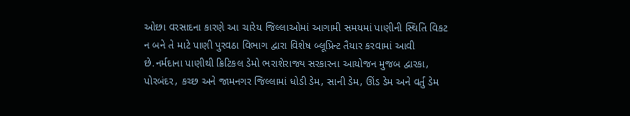ઓછા વરસાદના કારણે આ ચારેય જિલ્લાઓમાં આગામી સમયમાં પાણીની સ્થિતિ વિકટ ન બને તે માટે પાણી પુરવઠા વિભાગ દ્વારા વિશેષ બ્લૂપ્રિન્ટ તૈયાર કરવામાં આવી છે.નર્મદાના પાણીથી ક્રિટિકલ ડેમો ભરાશેરાજ્ય સરકારના આયોજન મુજબ દ્વારકા, પોરબંદર, કચ્છ અને જામનગર જિલ્લામાં ધોડી ડેમ, સાની ડેમ, ઊંડ ડેમ અને વર્તુ ડેમ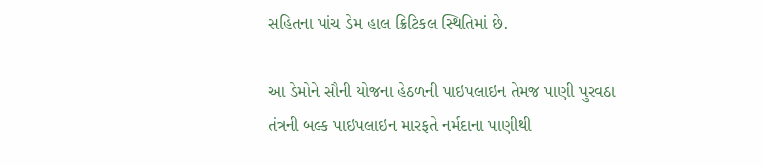સહિતના પાંચ ડેમ હાલ ક્રિટિકલ સ્થિતિમાં છે.

આ ડેમોને સૌની યોજના હેઠળની પાઇપલાઇન તેમજ પાણી પુરવઠા તંત્રની બલ્ક પાઇપલાઇન મારફતે નર્મદાના પાણીથી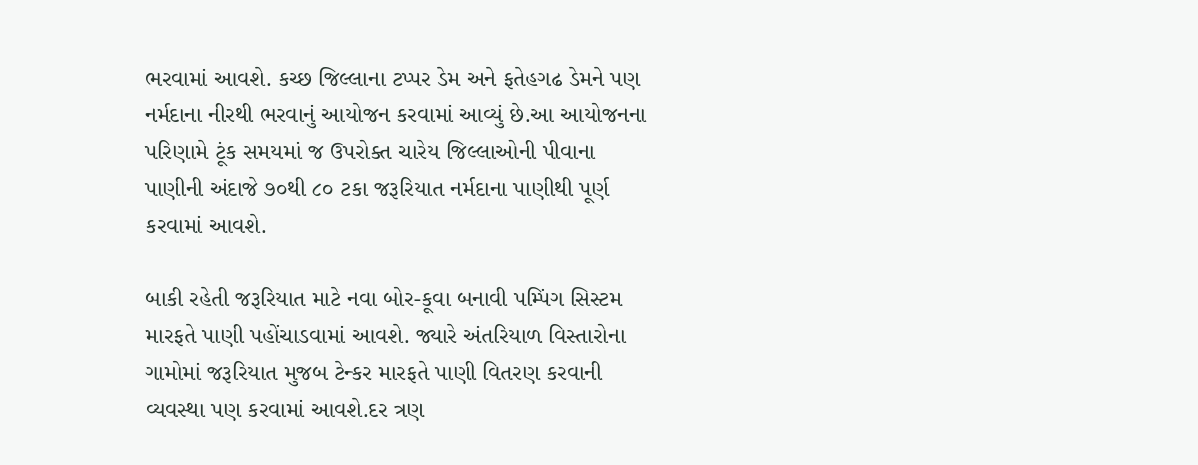ભરવામાં આવશે. કચ્છ જિલ્લાના ટપ્પર ડેમ અને ફતેહગઢ ડેમને પણ નર્મદાના નીરથી ભરવાનું આયોજન કરવામાં આવ્યું છે.આ આયોજનના પરિણામે ટૂંક સમયમાં જ ઉપરોક્ત ચારેય જિલ્લાઓની પીવાના પાણીની અંદાજે ૭૦થી ૮૦ ટકા જરૂરિયાત નર્મદાના પાણીથી પૂર્ણ કરવામાં આવશે.

બાકી રહેતી જરૂરિયાત માટે નવા બોર-કૂવા બનાવી પમ્પિંગ સિસ્ટમ મારફતે પાણી પહોંચાડવામાં આવશે. જ્યારે અંતરિયાળ વિસ્તારોના ગામોમાં જરૂરિયાત મુજબ ટેન્કર મારફતે પાણી વિતરણ કરવાની વ્યવસ્થા પણ કરવામાં આવશે.દર ત્રણ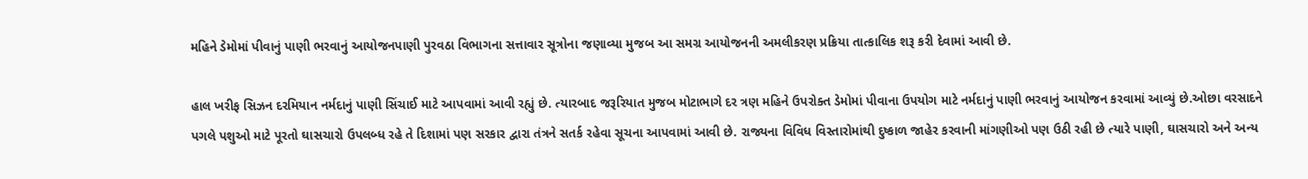મહિને ડેમોમાં પીવાનું પાણી ભરવાનું આયોજનપાણી પુરવઠા વિભાગના સત્તાવાર સૂત્રોના જણાવ્યા મુજબ આ સમગ્ર આયોજનની અમલીકરણ પ્રક્રિયા તાત્કાલિક શરૂ કરી દેવામાં આવી છે.

હાલ ખરીફ સિઝન દરમિયાન નર્મદાનું પાણી સિંચાઈ માટે આપવામાં આવી રહ્યું છે. ત્યારબાદ જરૂરિયાત મુજબ મોટાભાગે દર ત્રણ મહિને ઉપરોક્ત ડેમોમાં પીવાના ઉપયોગ માટે નર્મદાનું પાણી ભરવાનું આયોજન કરવામાં આવ્યું છે.ઓછા વરસાદને પગલે પશુઓ માટે પૂરતો ઘાસચારો ઉપલબ્ધ રહે તે દિશામાં પણ સરકાર દ્વારા તંત્રને સતર્ક રહેવા સૂચના આપવામાં આવી છે. રાજ્યના વિવિધ વિસ્તારોમાંથી દુષ્કાળ જાહેર કરવાની માંગણીઓ પણ ઉઠી રહી છે ત્યારે પાણી, ઘાસચારો અને અન્ય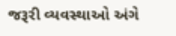જરૂરી વ્યવસ્થાઓ અંગે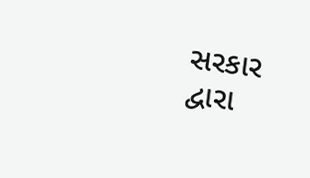સરકાર દ્વારા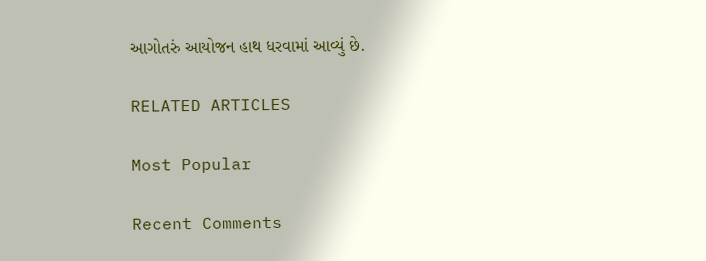આગોતરું આયોજન હાથ ધરવામાં આવ્યું છે.

RELATED ARTICLES

Most Popular

Recent Comments